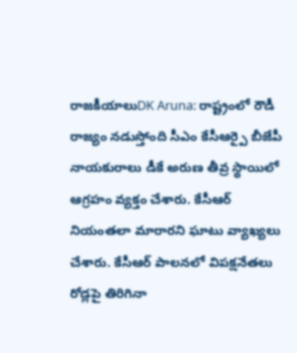రాజకీయాలుDK Aruna: రాష్ట్రంలో రౌడీ రాజ్యం నడుస్తోంది సీఎం కేసీఆర్పై బీజేపీ నాయకురాలు డీకే అరుణ తీవ్ర స్థాయిలో ఆగ్రహం వ్యక్తం చేశారు. కేసీఆర్ నియంతలా మారారని ఘాటు వ్యాఖ్యలు చేశారు. కేసీఆర్ పాలనలో విపక్షనేతలు రోడ్లపై తిరిగినా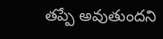తప్పే అవుతుందని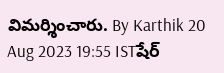విమర్శించారు. By Karthik 20 Aug 2023 19:55 ISTషేర్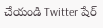చేయండి Twitter షేర్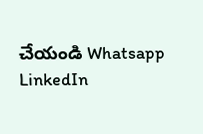చేయండి Whatsapp LinkedIn